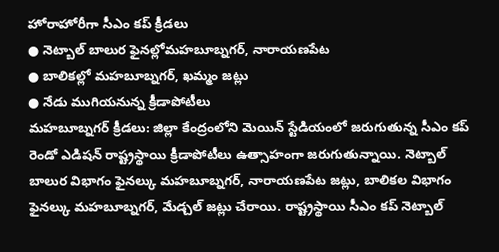హోరాహోరీగా సీఎం కప్ క్రీడలు
● నెట్బాల్ బాలుర ఫైనల్లోమహబూబ్నగర్, నారాయణపేట
● బాలికల్లో మహబూబ్నగర్, ఖమ్మం జట్లు
● నేడు ముగియనున్న క్రీడాపోటీలు
మహబూబ్నగర్ క్రీడలు: జిల్లా కేంద్రంలోని మెయిన్ స్టేడియంలో జరుగుతున్న సీఎం కప్ రెండో ఎడిషన్ రాష్ట్రస్థాయి క్రీడాపోటీలు ఉత్సాహంగా జరుగుతున్నాయి. నెట్బాల్ బాలుర విభాగం ఫైనల్కు మహబూబ్నగర్, నారాయణపేట జట్లు, బాలికల విభాగం ఫైనల్కు మహబూబ్నగర్, మేడ్చల్ జట్లు చేరాయి. రాష్ట్రస్థాయి సీఎం కప్ నెట్బాల్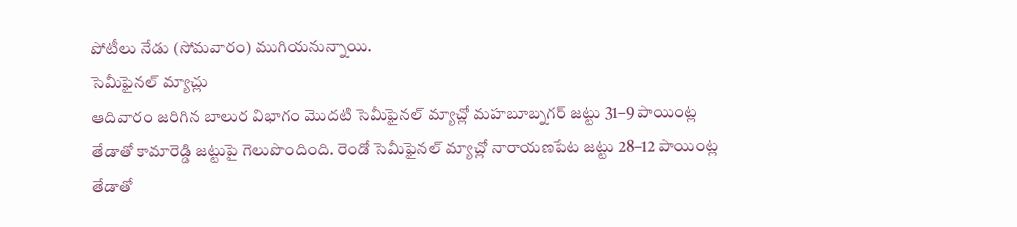పోటీలు నేడు (సోమవారం) ముగియనున్నాయి.
సెమీఫైనల్ మ్యాచ్లు
ఆదివారం జరిగిన బాలుర విభాగం మొదటి సెమీఫైనల్ మ్యాచ్లో మహబూబ్నగర్ జట్టు 31–9 పాయింట్ల తేడాతో కామారెడ్డి జట్టుపై గెలుపొందింది. రెండో సెమీఫైనల్ మ్యాచ్లో నారాయణపేట జట్టు 28–12 పాయింట్ల తేడాతో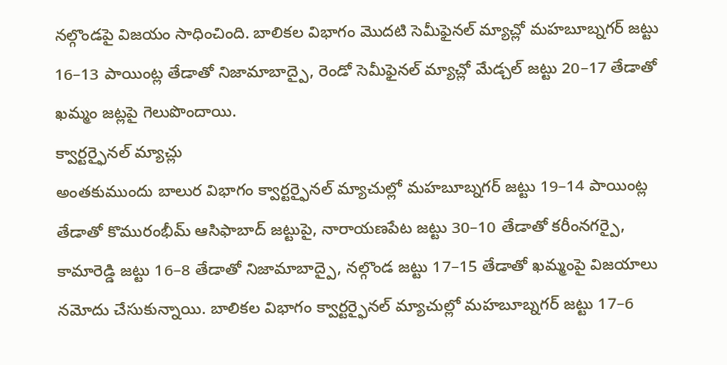నల్గొండపై విజయం సాధించింది. బాలికల విభాగం మొదటి సెమీఫైనల్ మ్యాచ్లో మహబూబ్నగర్ జట్టు 16–13 పాయింట్ల తేడాతో నిజామాబాద్పై, రెండో సెమీఫైనల్ మ్యాచ్లో మేడ్చల్ జట్టు 20–17 తేడాతో ఖమ్మం జట్లపై గెలుపొందాయి.
క్వార్టర్ఫైనల్ మ్యాచ్లు
అంతకుముందు బాలుర విభాగం క్వార్టర్ఫైనల్ మ్యాచుల్లో మహబూబ్నగర్ జట్టు 19–14 పాయింట్ల తేడాతో కొమురంభీమ్ ఆసిఫాబాద్ జట్టుపై, నారాయణపేట జట్టు 30–10 తేడాతో కరీంనగర్పై, కామారెడ్డి జట్టు 16–8 తేడాతో నిజామాబాద్పై, నల్గొండ జట్టు 17–15 తేడాతో ఖమ్మంపై విజయాలు నమోదు చేసుకున్నాయి. బాలికల విభాగం క్వార్టర్ఫైనల్ మ్యాచుల్లో మహబూబ్నగర్ జట్టు 17–6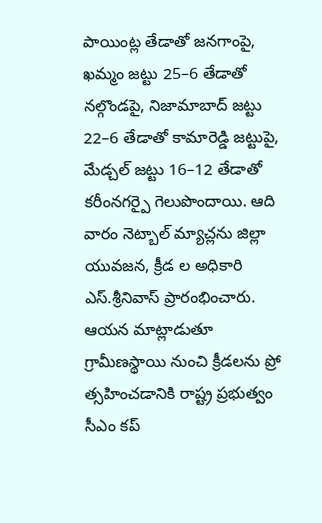పాయింట్ల తేడాతో జనగాంపై, ఖమ్మం జట్టు 25–6 తేడాతో నల్గొండపై, నిజామాబాద్ జట్టు 22–6 తేడాతో కామారెడ్డి జట్టుపై, మేడ్చల్ జట్టు 16–12 తేడాతో కరీంనగర్పై గెలుపొందాయి. ఆది వారం నెట్బాల్ మ్యాచ్లను జిల్లా యువజన, క్రీడ ల అధికారి ఎస్.శ్రీనివాస్ ప్రారంభించారు. ఆయన మాట్లాడుతూ గ్రామీణస్థాయి నుంచి క్రీడలను ప్రో త్సహించడానికి రాష్ట్ర ప్రభుత్వం సీఎం కప్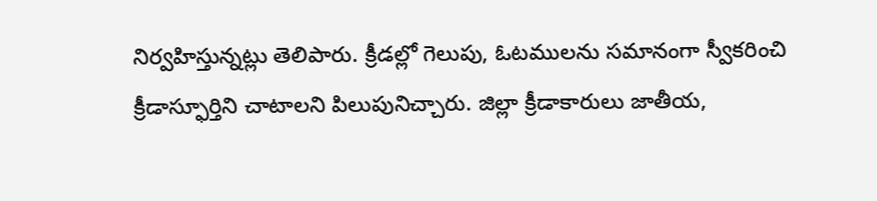నిర్వహిస్తున్నట్లు తెలిపారు. క్రీడల్లో గెలుపు, ఓటములను సమానంగా స్వీకరించి క్రీడాస్ఫూర్తిని చాటాలని పిలుపునిచ్చారు. జిల్లా క్రీడాకారులు జాతీయ,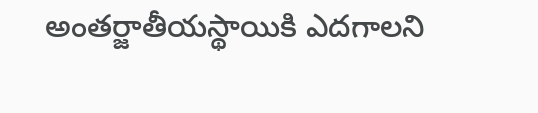అంతర్జాతీయస్థాయికి ఎదగాలని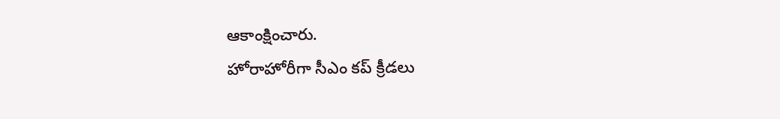ఆకాంక్షించారు.
హోరాహోరీగా సీఎం కప్ క్రీడలు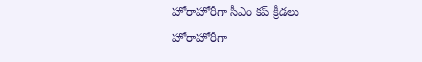హోరాహోరీగా సీఎం కప్ క్రీడలు
హోరాహోరీగా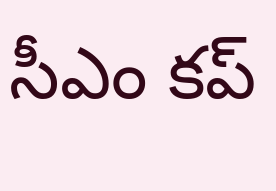సీఎం కప్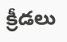క్రీడలు